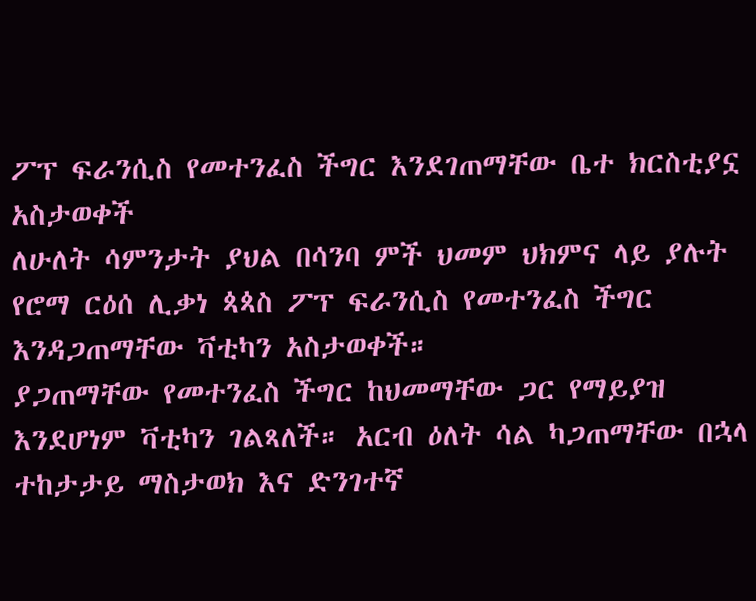ፖፕ ፍራንሲስ የመተንፈስ ችግር እንደገጠማቸው ቤተ ክርስቲያኗ አስታወቀች
ለሁለት ሳምንታት ያህል በሳንባ ምች ህመም ህክምና ላይ ያሉት የሮማ ርዕሰ ሊቃነ ጳጳስ ፖፕ ፍራንሲስ የመተንፈስ ችግር እንዳጋጠማቸው ቫቲካን አስታወቀች።
ያጋጠማቸው የመተንፈስ ችግር ከህመማቸው ጋር የማይያዝ እንደሆነም ቫቲካን ገልጻለች። አርብ ዕለት ሳል ካጋጠማቸው በኋላ ተከታታይ ማስታወክ እና ድንገተኛ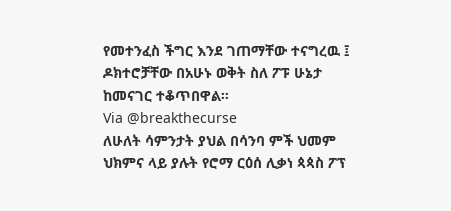የመተንፈስ ችግር እንደ ገጠማቸው ተናግረዉ ፤ ዶክተሮቻቸው በአሁኑ ወቅት ስለ ፖፑ ሁኔታ ከመናገር ተቆጥበዋል።
Via @breakthecurse
ለሁለት ሳምንታት ያህል በሳንባ ምች ህመም ህክምና ላይ ያሉት የሮማ ርዕሰ ሊቃነ ጳጳስ ፖፕ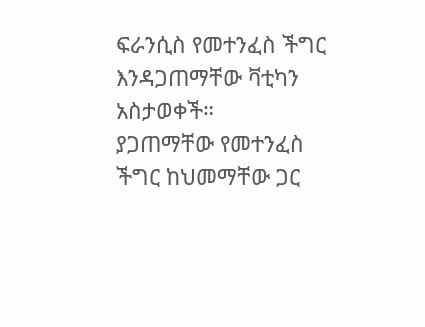ፍራንሲስ የመተንፈስ ችግር እንዳጋጠማቸው ቫቲካን አስታወቀች።
ያጋጠማቸው የመተንፈስ ችግር ከህመማቸው ጋር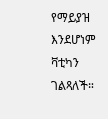የማይያዝ እንደሆነም ቫቲካን ገልጻለች።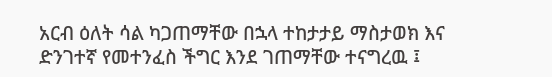አርብ ዕለት ሳል ካጋጠማቸው በኋላ ተከታታይ ማስታወክ እና ድንገተኛ የመተንፈስ ችግር እንደ ገጠማቸው ተናግረዉ ፤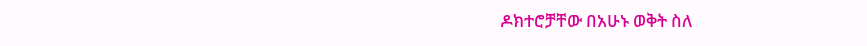ዶክተሮቻቸው በአሁኑ ወቅት ስለ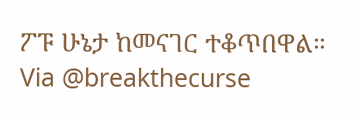ፖፑ ሁኔታ ከመናገር ተቆጥበዋል።
Via @breakthecurse